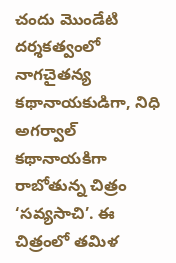చందు మొండేటి దర్శకత్వంలో నాగచైతన్య కథానాయకుడిగా, నిధి అగర్వాల్ కథానాయకిగా రాబోతున్న చిత్రం ‘సవ్యసాచి’. ఈ చిత్రంలో తమిళ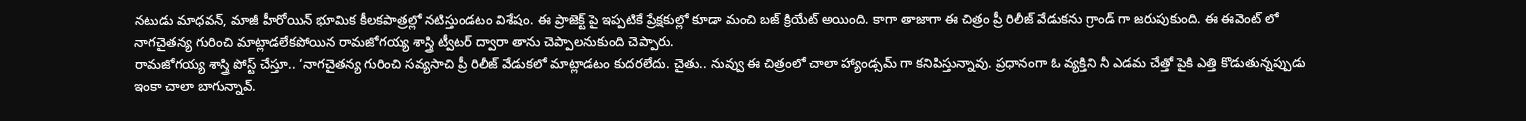నటుడు మాధవన్, మాజీ హీరోయిన్ భూమిక కీలకపాత్రల్లో నటిస్తుండటం విశేషం. ఈ ప్రాజెక్ట్ పై ఇప్పటికే ప్రేక్షకుల్లో కూడా మంచి బజ్ క్రియేట్ అయింది. కాగా తాజాగా ఈ చిత్రం ప్రీ రిలీజ్ వేడుకను గ్రాండ్ గా జరుపుకుంది. ఈ ఈవెంట్ లో నాగచైతన్య గురించి మాట్లాడలేకపోయిన రామజోగయ్య శాస్త్రి ట్వీటర్ ద్వారా తాను చెప్పాలనుకుంది చెప్పారు.
రామజోగయ్య శాస్త్రి పోస్ట్ చేస్తూ.. ‘నాగచైతన్య గురించి సవ్యసాచి ప్రీ రిలీజ్ వేడుకలో మాట్లాడటం కుదరలేదు. చైతు.. నువ్వు ఈ చిత్రంలో చాలా హ్యాండ్సమ్ గా కనిపిస్తున్నావు. ప్రధానంగా ఓ వ్యక్తిని నీ ఎడమ చేత్తో పైకి ఎత్తి కొడుతున్నప్పుడు ఇంకా చాలా బాగున్నావ్.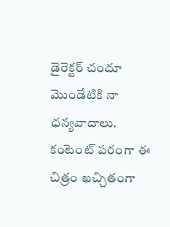డైరెక్టర్ చందూ మొండేటికి నా ధన్యవాదాలు. కంటెంట్ పరంగా ఈ చిత్రం ఖచ్చితంగా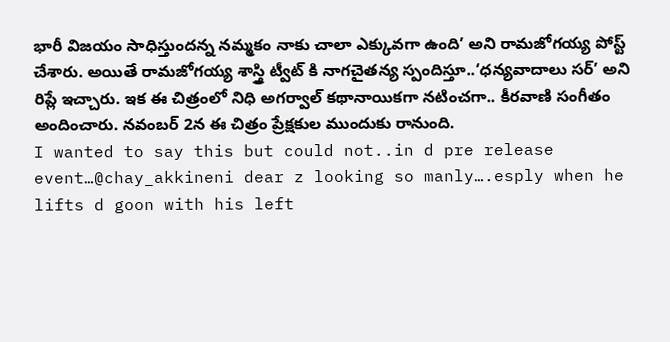భారీ విజయం సాధిస్తుందన్న నమ్మకం నాకు చాలా ఎక్కువగా ఉంది’ అని రామజోగయ్య పోస్ట్ చేశారు. అయితే రామజోగయ్య శాస్త్రి ట్వీట్ కి నాగచైతన్య స్పందిస్తూ..‘ధన్యవాదాలు సర్’ అని రిప్లే ఇచ్చారు. ఇక ఈ చిత్రంలో నిధి అగర్వాల్ కథానాయికగా నటించగా.. కీరవాణి సంగీతం అందించారు. నవంబర్ 2న ఈ చిత్రం ప్రేక్షకుల ముందుకు రానుంది.
I wanted to say this but could not..in d pre release event…@chay_akkineni dear z looking so manly….esply when he lifts d goon with his left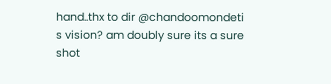hand..thx to dir @chandoomondeti s vision? am doubly sure its a sure shot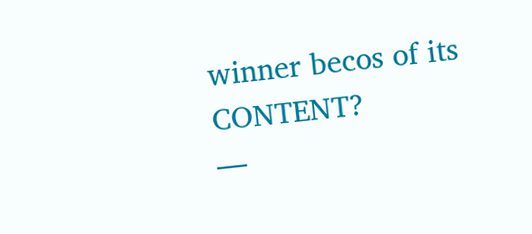winner becos of its CONTENT?
—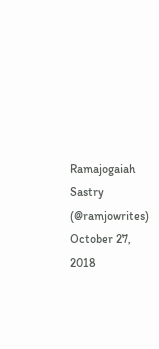Ramajogaiah Sastry (@ramjowrites) October 27, 2018